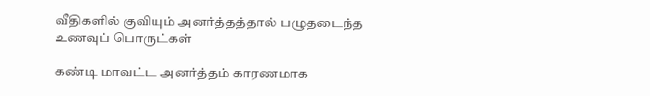வீதிகளில் குவியும் அனர்த்தத்தால் பழுதடைந்த உணவுப் பொருட்கள்

கண்டி மாவட்ட அனர்த்தம் காரணமாக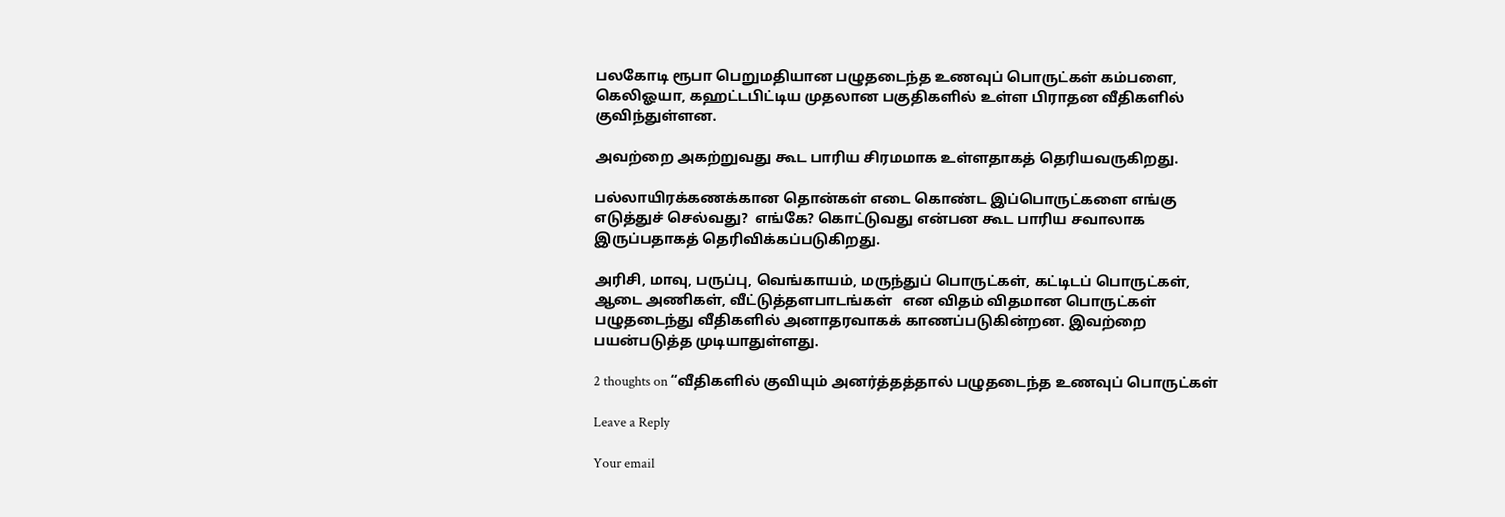பலகோடி ரூபா பெறுமதியான பழுதடைந்த உணவுப் பொருட்கள் கம்பளை, கெலிஓயா, கஹட்டபிட்டிய முதலான பகுதிகளில் உள்ள பிராதன வீதிகளில் குவிந்துள்ளன.

அவற்றை அகற்றுவது கூட பாரிய சிரமமாக உள்ளதாகத் தெரியவருகிறது.

பல்லாயிரக்கணக்கான தொன்கள் எடை கொண்ட இப்பொருட்களை எங்கு எடுத்துச் செல்வது?  எங்கே? கொட்டுவது என்பன கூட பாரிய சவாலாக இருப்பதாகத் தெரிவிக்கப்படுகிறது.

அரிசி, மாவு, பருப்பு, வெங்காயம், மருந்துப் பொருட்கள், கட்டிடப் பொருட்கள், ஆடை அணிகள், வீட்டுத்தளபாடங்கள்   என விதம் விதமான பொருட்கள் பழுதடைந்து வீதிகளில் அனாதரவாகக் காணப்படுகின்றன. இவற்றை பயன்படுத்த முடியாதுள்ளது.

2 thoughts on “வீதிகளில் குவியும் அனர்த்தத்தால் பழுதடைந்த உணவுப் பொருட்கள்

Leave a Reply

Your email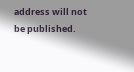address will not be published.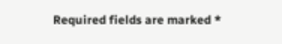Required fields are marked *